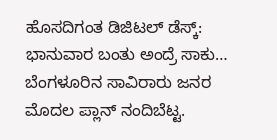ಹೊಸದಿಗಂತ ಡಿಜಿಟಲ್ ಡೆಸ್ಕ್:
ಭಾನುವಾರ ಬಂತು ಅಂದ್ರೆ ಸಾಕು… ಬೆಂಗಳೂರಿನ ಸಾವಿರಾರು ಜನರ ಮೊದಲ ಪ್ಲಾನ್ ನಂದಿಬೆಟ್ಟ.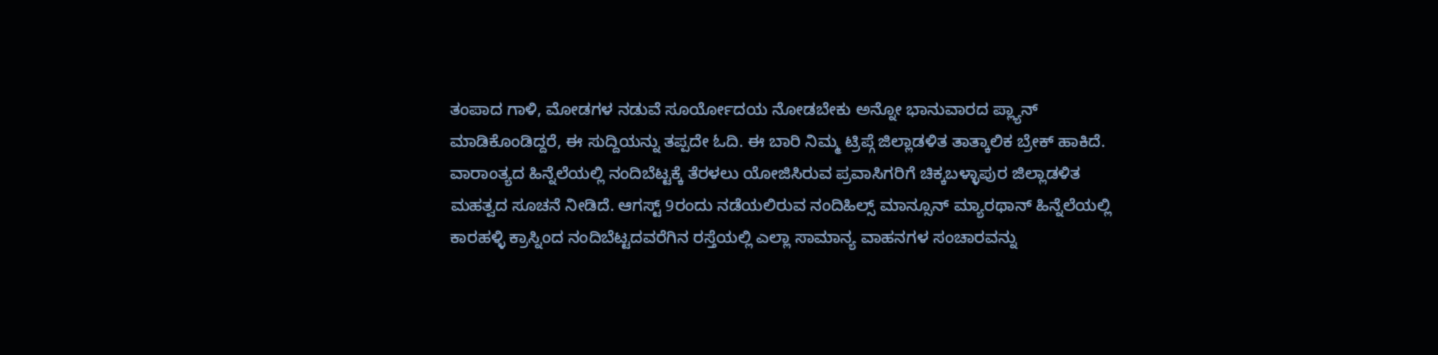ತಂಪಾದ ಗಾಳಿ, ಮೋಡಗಳ ನಡುವೆ ಸೂರ್ಯೋದಯ ನೋಡಬೇಕು ಅನ್ನೋ ಭಾನುವಾರದ ಪ್ಲ್ಯಾನ್ ಮಾಡಿಕೊಂಡಿದ್ದರೆ, ಈ ಸುದ್ದಿಯನ್ನು ತಪ್ಪದೇ ಓದಿ. ಈ ಬಾರಿ ನಿಮ್ಮ ಟ್ರಿಪ್ಗೆ ಜಿಲ್ಲಾಡಳಿತ ತಾತ್ಕಾಲಿಕ ಬ್ರೇಕ್ ಹಾಕಿದೆ.
ವಾರಾಂತ್ಯದ ಹಿನ್ನೆಲೆಯಲ್ಲಿ ನಂದಿಬೆಟ್ಟಕ್ಕೆ ತೆರಳಲು ಯೋಜಿಸಿರುವ ಪ್ರವಾಸಿಗರಿಗೆ ಚಿಕ್ಕಬಳ್ಳಾಪುರ ಜಿಲ್ಲಾಡಳಿತ ಮಹತ್ವದ ಸೂಚನೆ ನೀಡಿದೆ. ಆಗಸ್ಟ್ 9ರಂದು ನಡೆಯಲಿರುವ ನಂದಿಹಿಲ್ಸ್ ಮಾನ್ಸೂನ್ ಮ್ಯಾರಥಾನ್ ಹಿನ್ನೆಲೆಯಲ್ಲಿ ಕಾರಹಳ್ಳಿ ಕ್ರಾಸ್ನಿಂದ ನಂದಿಬೆಟ್ಟದವರೆಗಿನ ರಸ್ತೆಯಲ್ಲಿ ಎಲ್ಲಾ ಸಾಮಾನ್ಯ ವಾಹನಗಳ ಸಂಚಾರವನ್ನು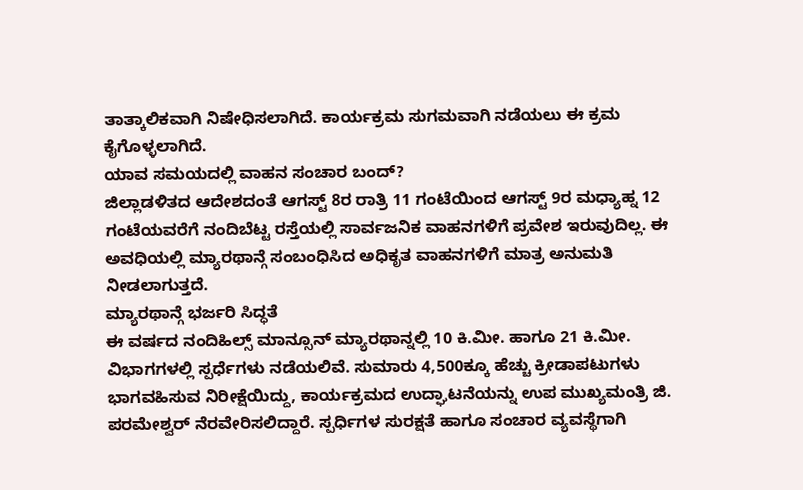ತಾತ್ಕಾಲಿಕವಾಗಿ ನಿಷೇಧಿಸಲಾಗಿದೆ. ಕಾರ್ಯಕ್ರಮ ಸುಗಮವಾಗಿ ನಡೆಯಲು ಈ ಕ್ರಮ ಕೈಗೊಳ್ಳಲಾಗಿದೆ.
ಯಾವ ಸಮಯದಲ್ಲಿ ವಾಹನ ಸಂಚಾರ ಬಂದ್?
ಜಿಲ್ಲಾಡಳಿತದ ಆದೇಶದಂತೆ ಆಗಸ್ಟ್ 8ರ ರಾತ್ರಿ 11 ಗಂಟೆಯಿಂದ ಆಗಸ್ಟ್ 9ರ ಮಧ್ಯಾಹ್ನ 12 ಗಂಟೆಯವರೆಗೆ ನಂದಿಬೆಟ್ಟ ರಸ್ತೆಯಲ್ಲಿ ಸಾರ್ವಜನಿಕ ವಾಹನಗಳಿಗೆ ಪ್ರವೇಶ ಇರುವುದಿಲ್ಲ. ಈ ಅವಧಿಯಲ್ಲಿ ಮ್ಯಾರಥಾನ್ಗೆ ಸಂಬಂಧಿಸಿದ ಅಧಿಕೃತ ವಾಹನಗಳಿಗೆ ಮಾತ್ರ ಅನುಮತಿ ನೀಡಲಾಗುತ್ತದೆ.
ಮ್ಯಾರಥಾನ್ಗೆ ಭರ್ಜರಿ ಸಿದ್ಧತೆ
ಈ ವರ್ಷದ ನಂದಿಹಿಲ್ಸ್ ಮಾನ್ಸೂನ್ ಮ್ಯಾರಥಾನ್ನಲ್ಲಿ 10 ಕಿ.ಮೀ. ಹಾಗೂ 21 ಕಿ.ಮೀ. ವಿಭಾಗಗಳಲ್ಲಿ ಸ್ಪರ್ಧೆಗಳು ನಡೆಯಲಿವೆ. ಸುಮಾರು 4,500ಕ್ಕೂ ಹೆಚ್ಚು ಕ್ರೀಡಾಪಟುಗಳು ಭಾಗವಹಿಸುವ ನಿರೀಕ್ಷೆಯಿದ್ದು, ಕಾರ್ಯಕ್ರಮದ ಉದ್ಘಾಟನೆಯನ್ನು ಉಪ ಮುಖ್ಯಮಂತ್ರಿ ಜಿ. ಪರಮೇಶ್ವರ್ ನೆರವೇರಿಸಲಿದ್ದಾರೆ. ಸ್ಪರ್ಧಿಗಳ ಸುರಕ್ಷತೆ ಹಾಗೂ ಸಂಚಾರ ವ್ಯವಸ್ಥೆಗಾಗಿ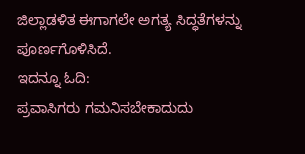ಜಿಲ್ಲಾಡಳಿತ ಈಗಾಗಲೇ ಅಗತ್ಯ ಸಿದ್ಧತೆಗಳನ್ನು ಪೂರ್ಣಗೊಳಿಸಿದೆ.
ಇದನ್ನೂ ಓದಿ:
ಪ್ರವಾಸಿಗರು ಗಮನಿಸಬೇಕಾದುದು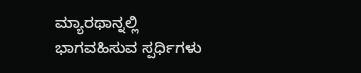ಮ್ಯಾರಥಾನ್ನಲ್ಲಿ ಭಾಗವಹಿಸುವ ಸ್ಪರ್ಧಿಗಳು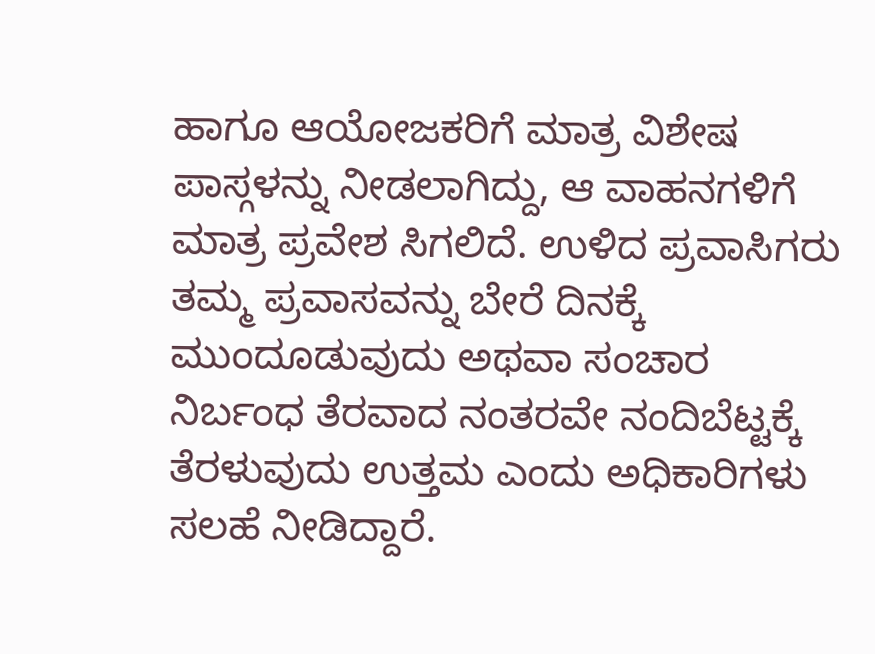ಹಾಗೂ ಆಯೋಜಕರಿಗೆ ಮಾತ್ರ ವಿಶೇಷ ಪಾಸ್ಗಳನ್ನು ನೀಡಲಾಗಿದ್ದು, ಆ ವಾಹನಗಳಿಗೆ ಮಾತ್ರ ಪ್ರವೇಶ ಸಿಗಲಿದೆ. ಉಳಿದ ಪ್ರವಾಸಿಗರು ತಮ್ಮ ಪ್ರವಾಸವನ್ನು ಬೇರೆ ದಿನಕ್ಕೆ ಮುಂದೂಡುವುದು ಅಥವಾ ಸಂಚಾರ ನಿರ್ಬಂಧ ತೆರವಾದ ನಂತರವೇ ನಂದಿಬೆಟ್ಟಕ್ಕೆ ತೆರಳುವುದು ಉತ್ತಮ ಎಂದು ಅಧಿಕಾರಿಗಳು ಸಲಹೆ ನೀಡಿದ್ದಾರೆ.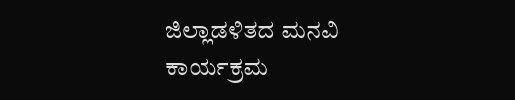ಜಿಲ್ಲಾಡಳಿತದ ಮನವಿ
ಕಾರ್ಯಕ್ರಮ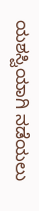ಯಶಸ್ವಿಯಾಗಿ ನಡೆಯಲು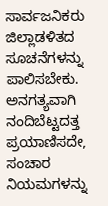ಸಾರ್ವಜನಿಕರು ಜಿಲ್ಲಾಡಳಿತದ ಸೂಚನೆಗಳನ್ನು ಪಾಲಿಸಬೇಕು. ಅನಗತ್ಯವಾಗಿ ನಂದಿಬೆಟ್ಟದತ್ತ ಪ್ರಯಾಣಿಸದೇ, ಸಂಚಾರ ನಿಯಮಗಳನ್ನು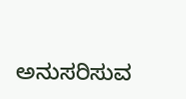ಅನುಸರಿಸುವ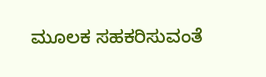ಮೂಲಕ ಸಹಕರಿಸುವಂತೆ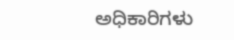ಅಧಿಕಾರಿಗಳು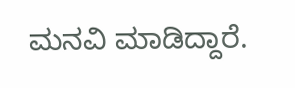ಮನವಿ ಮಾಡಿದ್ದಾರೆ.